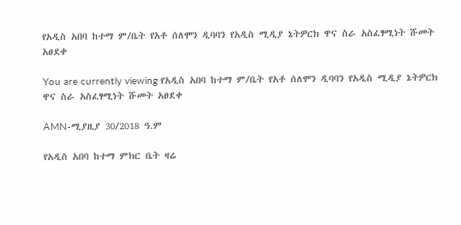የአዲስ አበባ ከተማ ም/ቤት የአቶ ሰለሞን ዲባባን የአዲስ ሚዲያ ኔትዎርክ ዋና ስራ አስፈፃሚነት ሹመት አፀደቀ

You are currently viewing የአዲስ አበባ ከተማ ም/ቤት የአቶ ሰለሞን ዲባባን የአዲስ ሚዲያ ኔትዎርክ ዋና ስራ አስፈፃሚነት ሹመት አፀደቀ

AMN-ሚያዚያ 30/2018 ዓ.ም

የአዲስ አበባ ከተማ ምክር ቤት ዛሬ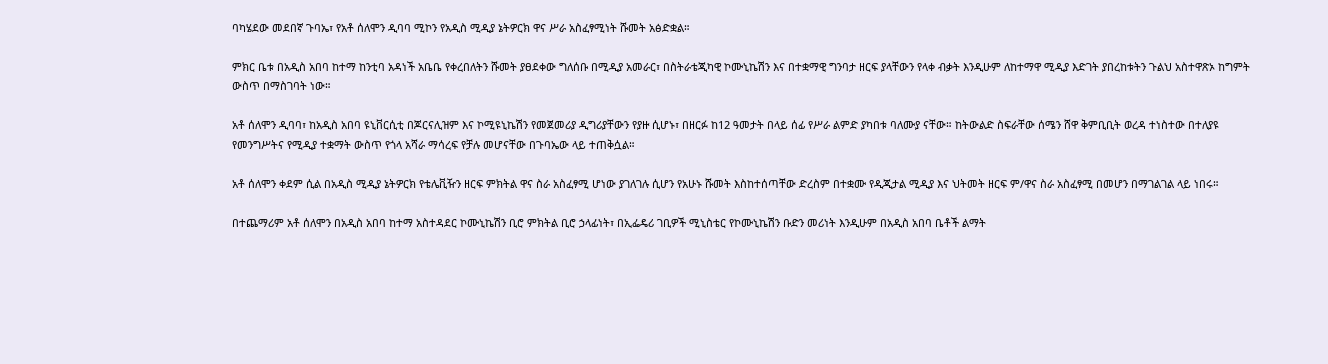ባካሄደው መደበኛ ጉባኤ፣ የአቶ ሰለሞን ዲባባ ሚኮን የአዲስ ሚዲያ ኔትዎርክ ዋና ሥራ አስፈፃሚነት ሹመት አፅድቋል።

ምክር ቤቱ በአዲስ አበባ ከተማ ከንቲባ አዳነች አቤቤ የቀረበለትን ሹመት ያፀደቀው ግለሰቡ በሚዲያ አመራር፣ በስትራቴጂካዊ ኮሙኒኬሽን እና በተቋማዊ ግንባታ ዘርፍ ያላቸውን የላቀ ብቃት እንዲሁም ለከተማዋ ሚዲያ እድገት ያበረከቱትን ጉልህ አስተዋጽኦ ከግምት ውስጥ በማስገባት ነው።

አቶ ሰለሞን ዲባባ፣ ከአዲስ አበባ ዩኒቨርሲቲ በጆርናሊዝም እና ኮሚዩኒኬሽን የመጀመሪያ ዲግሪያቸውን የያዙ ሲሆኑ፣ በዘርፉ ከ12 ዓመታት በላይ ሰፊ የሥራ ልምድ ያካበቱ ባለሙያ ናቸው። ከትውልድ ስፍራቸው ሰሜን ሸዋ ቅምቢቢት ወረዳ ተነስተው በተለያዩ የመንግሥትና የሚዲያ ተቋማት ውስጥ የጎላ አሻራ ማሳረፍ የቻሉ መሆናቸው በጉባኤው ላይ ተጠቅሷል።

አቶ ሰለሞን ቀደም ሲል በአዲስ ሚዲያ ኔትዎርክ የቴሌቪዥን ዘርፍ ምክትል ዋና ስራ አስፈፃሚ ሆነው ያገለገሉ ሲሆን የአሁኑ ሹመት እስከተሰጣቸው ድረስም በተቋሙ የዲጂታል ሚዲያ እና ህትመት ዘርፍ ም/ዋና ስራ አስፈፃሚ በመሆን በማገልገል ላይ ነበሩ።

በተጨማሪም አቶ ሰለሞን በአዲስ አበባ ከተማ አስተዳደር ኮሙኒኬሽን ቢሮ ምክትል ቢሮ ኃላፊነት፣ በኢፌዴሪ ገቢዎች ሚኒስቴር የኮሙኒኬሽን ቡድን መሪነት እንዲሁም በአዲስ አበባ ቤቶች ልማት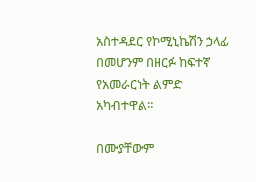አስተዳደር የኮሚኒኬሽን ኃላፊ በመሆንም በዘርፉ ከፍተኛ የአመራርነት ልምድ አካብተዋል።

በሙያቸውም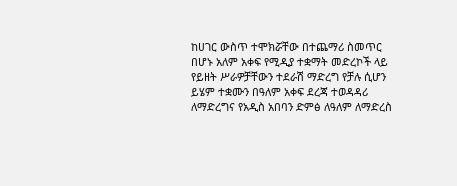ከሀገር ውስጥ ተሞክሯቸው በተጨማሪ ስመጥር በሆኑ አለም አቀፍ የሚዲያ ተቋማት መድረኮች ላይ የይዘት ሥራዎቻቸውን ተደራሽ ማድረግ የቻሉ ሲሆን ይሄም ተቋሙን በዓለም አቀፍ ደረጃ ተወዳዳሪ ለማድረግና የአዲስ አበባን ድምፅ ለዓለም ለማድረስ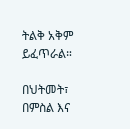ትልቅ አቅም ይፈጥራል።

በህትመት፣ በምስል እና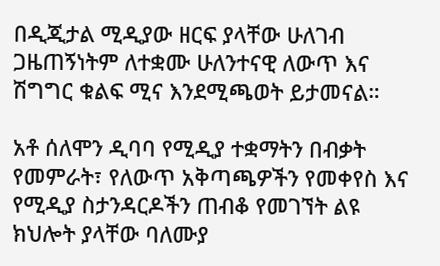በዲጂታል ሚዲያው ዘርፍ ያላቸው ሁለገብ ጋዜጠኝነትም ለተቋሙ ሁለንተናዊ ለውጥ እና ሽግግር ቁልፍ ሚና እንደሚጫወት ይታመናል።

አቶ ሰለሞን ዲባባ የሚዲያ ተቋማትን በብቃት የመምራት፣ የለውጥ አቅጣጫዎችን የመቀየስ እና የሚዲያ ስታንዳርዶችን ጠብቆ የመገኘት ልዩ ክህሎት ያላቸው ባለሙያ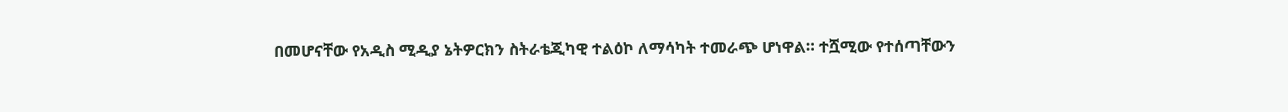በመሆናቸው የአዲስ ሚዲያ ኔትዎርክን ስትራቴጂካዊ ተልዕኮ ለማሳካት ተመራጭ ሆነዋል። ተሿሚው የተሰጣቸውን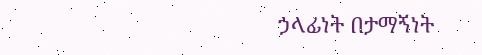ኃላፊነት በታማኝነት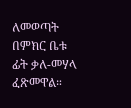ለመወጣት በምክር ቤቱ ፊት ቃለ-መሃላ ፈጽመዋል።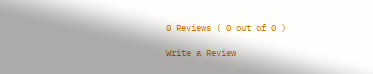0 Reviews ( 0 out of 0 )

Write a Review